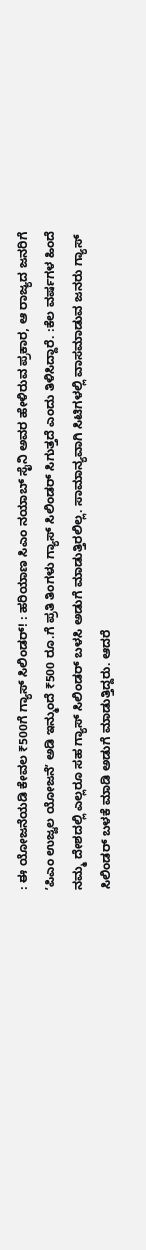: ಈ ಯೋಜನೆಯಡಿ ಕೇವಲ ₹500ಗೆ ಗ್ಯಾಸ್ ಸಿಲಿಂಡರ್! : ಹರಿಯಾಣ ಸಿಎಂ ನಯಾಬ್ ಸೈನಿ ಅವರ ಹೇಳಿರುವ ಪ್ರಕಾರ, ಆ ರಾಜ್ಯದ ಜನರಿಗೆ ʼಪಿಎಂ ಉಜ್ವಲ ಯೋಜನೆʼ ಅಡಿ ಇನ್ಮುಂದೆ ₹500 ರೂ.ಗೆ ಪ್ರತಿ ತಿಂಗಳು ಗ್ಯಾಸ್ ಸಿಲಿಂಡರ್ ಸಿಗುತ್ತದೆ ಎಂದು ತಿಳಿಸಿದ್ದಾರೆ. :ಕೆಲ ವರ್ಷಗಳ ಹಿಂದೆ ನಮ್ಮ ದೇಶದಲ್ಲಿ ಎಲ್ಲರೂ ಸಹ ಗ್ಯಾಸ್ ಸಿಲಿಂಡರ್ ಬಳಸಿ ಅಡುಗೆ ಮಾಡುತ್ತಿರಲಿಲ್ಲ. ಸಾಮಾನ್ಯವಾಗಿ ಸಿಟಿಗಳಲ್ಲಿ ವಾಸಮಾಡುವ ಜನರು ಗ್ಯಾಸ್ ಸಿಲಿಂಡರ್ ಬಳಕೆ ಮಾಡಿ ಅಡುಗೆ ಮಾಡುತ್ತಿದ್ದರು. ಆದರೆ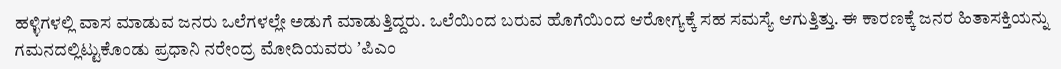ಹಳ್ಳಿಗಳಲ್ಲಿ ವಾಸ ಮಾಡುವ ಜನರು ಒಲೆಗಳಲ್ಲೇ ಅಡುಗೆ ಮಾಡುತ್ತಿದ್ದರು. ಒಲೆಯಿಂದ ಬರುವ ಹೊಗೆಯಿಂದ ಆರೋಗ್ಯಕ್ಕೆ ಸಹ ಸಮಸ್ಯೆ ಆಗುತ್ತಿತ್ತು. ಈ ಕಾರಣಕ್ಕೆ ಜನರ ಹಿತಾಸಕ್ತಿಯನ್ನು ಗಮನದಲ್ಲಿಟ್ಟುಕೊಂಡು ಪ್ರಧಾನಿ ನರೇಂದ್ರ ಮೋದಿಯವರು ʼಪಿಎಂ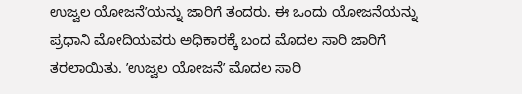ಉಜ್ವಲ ಯೋಜನೆʼಯನ್ನು ಜಾರಿಗೆ ತಂದರು. ಈ ಒಂದು ಯೋಜನೆಯನ್ನು ಪ್ರಧಾನಿ ಮೋದಿಯವರು ಅಧಿಕಾರಕ್ಕೆ ಬಂದ ಮೊದಲ ಸಾರಿ ಜಾರಿಗೆ ತರಲಾಯಿತು. ʼಉಜ್ವಲ ಯೋಜನೆʼ ಮೊದಲ ಸಾರಿ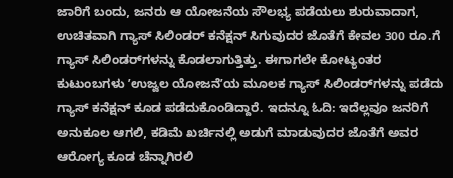ಜಾರಿಗೆ ಬಂದು, ಜನರು ಆ ಯೋಜನೆಯ ಸೌಲಭ್ಯ ಪಡೆಯಲು ಶುರುವಾದಾಗ, ಉಚಿತವಾಗಿ ಗ್ಯಾಸ್ ಸಿಲಿಂಡರ್ ಕನೆಕ್ಷನ್ ಸಿಗುವುದರ ಜೊತೆಗೆ ಕೇವಲ 300 ರೂ.ಗೆ ಗ್ಯಾಸ್ ಸಿಲಿಂಡರ್‌ಗಳನ್ನು ಕೊಡಲಾಗುತ್ತಿತ್ತು. ಈಗಾಗಲೇ ಕೋಟ್ಯಂತರ ಕುಟುಂಬಗಳು ʼಉಜ್ವಲ ಯೋಜನೆʼಯ ಮೂಲಕ ಗ್ಯಾಸ್ ಸಿಲಿಂಡರ್‌ಗಳನ್ನು ಪಡೆದು ಗ್ಯಾಸ್ ಕನೆಕ್ಷನ್‌ ಕೂಡ ಪಡೆದುಕೊಂಡಿದ್ದಾರೆ. ಇದನ್ನೂ ಓದಿ: ಇದೆಲ್ಲವೂ ಜನರಿಗೆ ಅನುಕೂಲ ಆಗಲಿ, ಕಡಿಮೆ ಖರ್ಚಿನಲ್ಲಿ ಅಡುಗೆ ಮಾಡುವುದರ ಜೊತೆಗೆ ಅವರ ಆರೋಗ್ಯ ಕೂಡ ಚೆನ್ನಾಗಿರಲಿ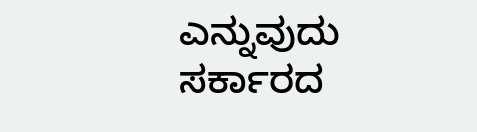ಎನ್ನುವುದು ಸರ್ಕಾರದ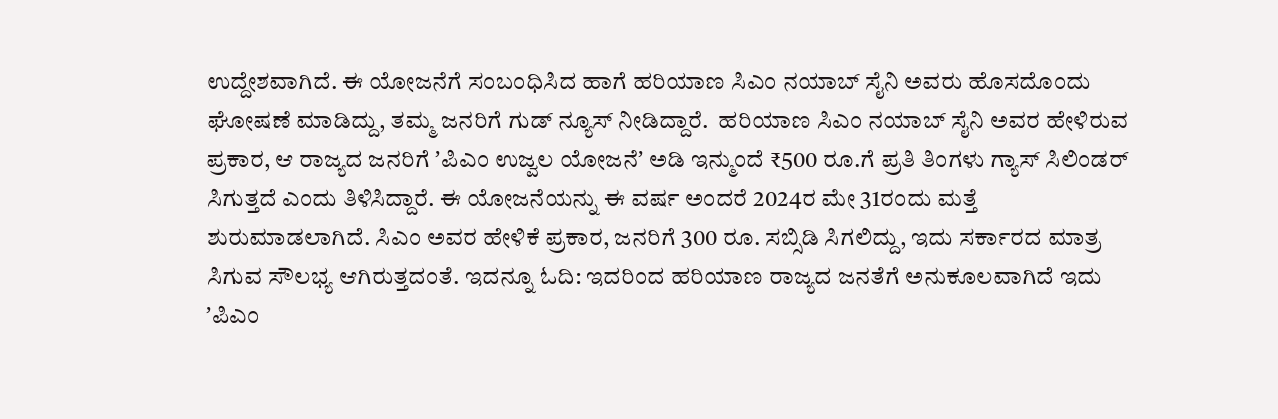ಉದ್ದೇಶವಾಗಿದೆ. ಈ ಯೋಜನೆಗೆ ಸಂಬಂಧಿಸಿದ ಹಾಗೆ ಹರಿಯಾಣ ಸಿಎಂ ನಯಾಬ್‌ ಸೈನಿ ಅವರು ಹೊಸದೊಂದು ಘೋಷಣೆ ಮಾಡಿದ್ದು, ತಮ್ಮ ಜನರಿಗೆ ಗುಡ್‌ ನ್ಯೂಸ್ ನೀಡಿದ್ದಾರೆ.  ಹರಿಯಾಣ ಸಿಎಂ ನಯಾಬ್‌ ಸೈನಿ ಅವರ ಹೇಳಿರುವ ಪ್ರಕಾರ, ಆ ರಾಜ್ಯದ ಜನರಿಗೆ ʼಪಿಎಂ ಉಜ್ವಲ ಯೋಜನೆʼ ಅಡಿ ಇನ್ಮುಂದೆ ₹500 ರೂ.ಗೆ ಪ್ರತಿ ತಿಂಗಳು ಗ್ಯಾಸ್ ಸಿಲಿಂಡರ್ ಸಿಗುತ್ತದೆ ಎಂದು ತಿಳಿಸಿದ್ದಾರೆ. ಈ ಯೋಜನೆಯನ್ನು ಈ ವರ್ಷ ಅಂದರೆ 2024ರ ಮೇ 31ರಂದು ಮತ್ತೆ ಶುರುಮಾಡಲಾಗಿದೆ. ಸಿಎಂ ಅವರ ಹೇಳಿಕೆ ಪ್ರಕಾರ, ಜನರಿಗೆ 300 ರೂ. ಸಬ್ಸಿಡಿ ಸಿಗಲಿದ್ದು, ಇದು ಸರ್ಕಾರದ ಮಾತ್ರ ಸಿಗುವ ಸೌಲಭ್ಯ ಆಗಿರುತ್ತದಂತೆ. ಇದನ್ನೂ ಓದಿ: ಇದರಿಂದ ಹರಿಯಾಣ ರಾಜ್ಯದ ಜನತೆಗೆ ಅನುಕೂಲವಾಗಿದೆ ಇದು ʼಪಿಎಂ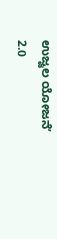ಉಜ್ವಲ ಯೋಜನೆʼ 2.0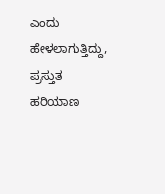ಎಂದು ಹೇಳಲಾಗುತ್ತಿದ್ದು, ಪ್ರಸ್ತುತ ಹರಿಯಾಣ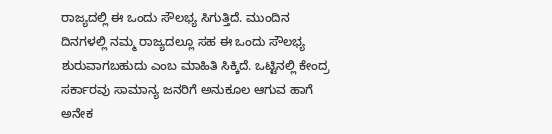ರಾಜ್ಯದಲ್ಲಿ ಈ ಒಂದು ಸೌಲಭ್ಯ ಸಿಗುತ್ತಿದೆ. ಮುಂದಿನ ದಿನಗಳಲ್ಲಿ ನಮ್ಮ ರಾಜ್ಯದಲ್ಲೂ ಸಹ ಈ ಒಂದು ಸೌಲಭ್ಯ ಶುರುವಾಗಬಹುದು ಎಂಬ ಮಾಹಿತಿ ಸಿಕ್ಕಿದೆ. ಒಟ್ಟಿನಲ್ಲಿ ಕೇಂದ್ರ ಸರ್ಕಾರವು ಸಾಮಾನ್ಯ ಜನರಿಗೆ ಅನುಕೂಲ ಆಗುವ ಹಾಗೆ ಅನೇಕ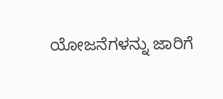ಯೋಜನೆಗಳನ್ನು ಜಾರಿಗೆ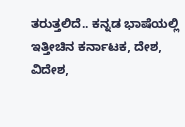ತರುತ್ತಲಿದೆ.. ಕನ್ನಡ ಭಾಷೆಯಲ್ಲಿ ಇತ್ತೀಚಿನ ಕರ್ನಾಟಕ, ದೇಶ, ವಿದೇಶ,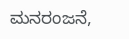ಮನರಂಜನೆ,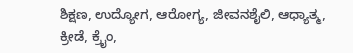ಶಿಕ್ಷಣ, ಉದ್ಯೋಗ, ಆರೋಗ್ಯ, ಜೀವನಶೈಲಿ, ಆಧ್ಯಾತ್ಮ, ಕ್ರೀಡೆ, ಕ್ರೈಂ,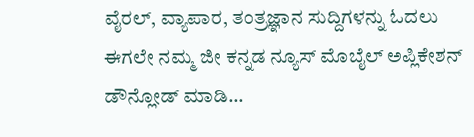ವೈರಲ್, ವ್ಯಾಪಾರ, ತಂತ್ರಜ್ಞಾನ ಸುದ್ದಿಗಳನ್ನು ಓದಲು ಈಗಲೇ ನಮ್ಮ ಜೀ ಕನ್ನಡ ನ್ಯೂಸ್ ಮೊಬೈಲ್ ಅಪ್ಲಿಕೇಶನ್ ಡೌನ್ಲೋಡ್ ಮಾಡಿ...